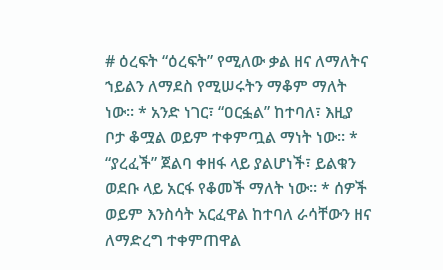# ዕረፍት “ዕረፍት” የሚለው ቃል ዘና ለማለትና ኀይልን ለማደስ የሚሠሩትን ማቆም ማለት ነው። * አንድ ነገር፣ “ዐርፏል” ከተባለ፣ እዚያ ቦታ ቆሟል ወይም ተቀምጧል ማነት ነው። * “ያረፈች” ጀልባ ቀዘፋ ላይ ያልሆነች፣ ይልቁን ወደቡ ላይ አርፋ የቆመች ማለት ነው። * ሰዎች ወይም እንስሳት አርፈዋል ከተባለ ራሳቸውን ዘና ለማድረግ ተቀምጠዋል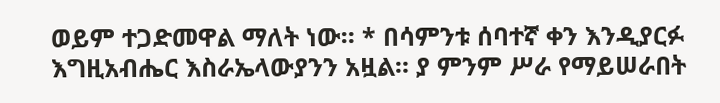ወይም ተጋድመዋል ማለት ነው። * በሳምንቱ ሰባተኛ ቀን እንዲያርፉ እግዚአብሔር እስራኤላውያንን አዟል። ያ ምንም ሥራ የማይሠራበት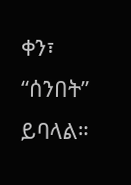ቀን፣ “ሰንበት” ይባላል።